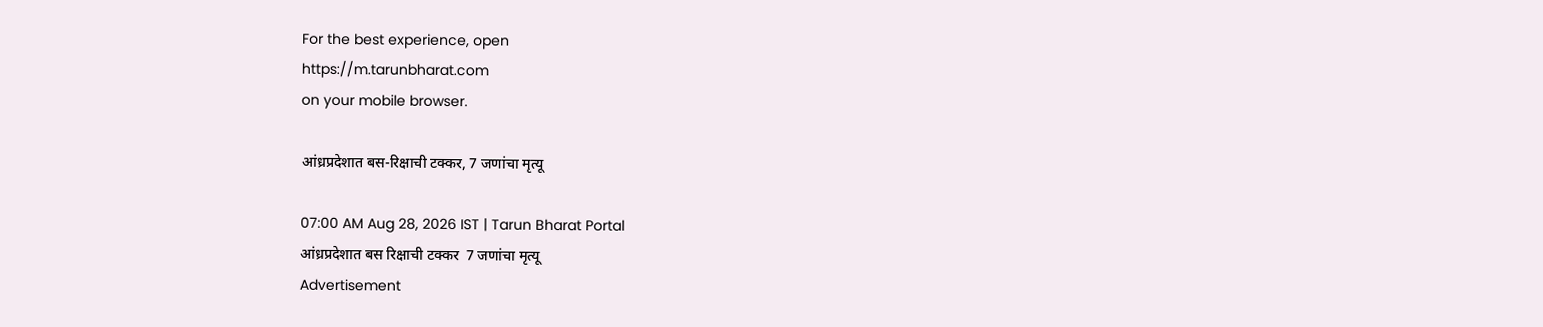For the best experience, open
https://m.tarunbharat.com
on your mobile browser.

आंध्रप्रदेशात बस-रिक्षाची टक्कर, 7 जणांचा मृत्यू

07:00 AM Aug 28, 2026 IST | Tarun Bharat Portal
आंध्रप्रदेशात बस रिक्षाची टक्कर  7 जणांचा मृत्यू
Advertisement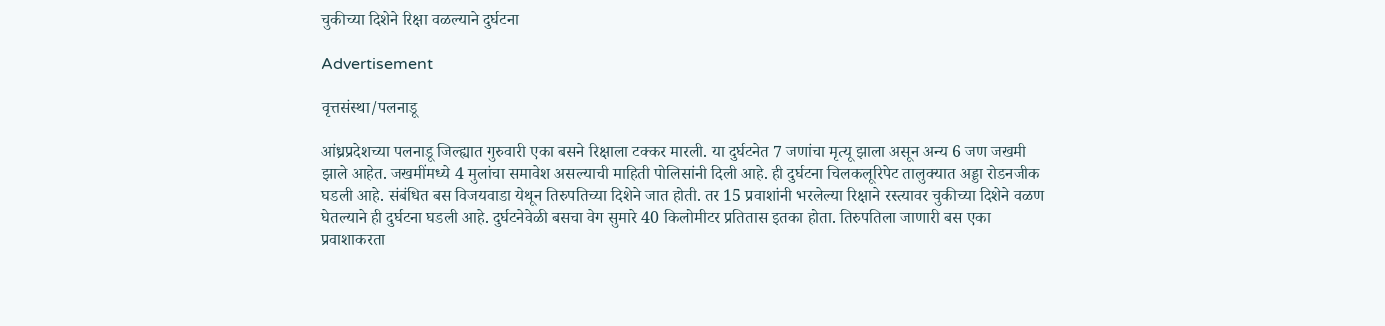चुकीच्या दिशेने रिक्षा वळल्याने दुर्घटना

Advertisement

वृत्तसंस्था/पलनाडू

आंध्रप्रदेशच्या पलनाडू जिल्ह्यात गुरुवारी एका बसने रिक्षाला टक्कर मारली. या दुर्घटनेत 7 जणांचा मृत्यू झाला असून अन्य 6 जण जखमी झाले आहेत. जखमींमध्ये 4 मुलांचा समावेश असल्याची माहिती पोलिसांनी दिली आहे. ही दुर्घटना चिलकलूरिपेट तालुक्यात अड्डा रोडनजीक घडली आहे. संबंधित बस विजयवाडा येथून तिरुपतिच्या दिशेने जात होती. तर 15 प्रवाशांनी भरलेल्या रिक्षाने रस्त्यावर चुकीच्या दिशेने वळण घेतल्याने ही दुर्घटना घडली आहे. दुर्घटनेवेळी बसचा वेग सुमारे 40 किलोमीटर प्रतितास इतका होता. तिरुपतिला जाणारी बस एका प्रवाशाकरता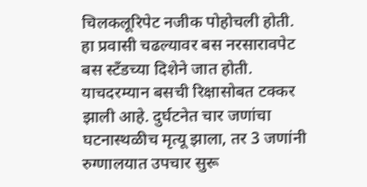चिलकलूरिपेट नजीक पोहोचली होती. हा प्रवासी चढल्यावर बस नरसारावपेट बस स्टँडच्या दिशेने जात होती. याचदरम्यान बसची रिक्षासोबत टक्कर झाली आहे. दुर्घटनेत चार जणांचा घटनास्थळीच मृत्यू झाला, तर 3 जणांनी रुग्णालयात उपचार सुरू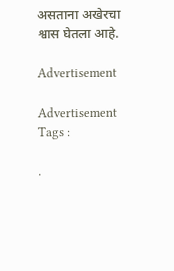असताना अखेरचा श्वास घेतला आहे.

Advertisement

Advertisement
Tags :

.